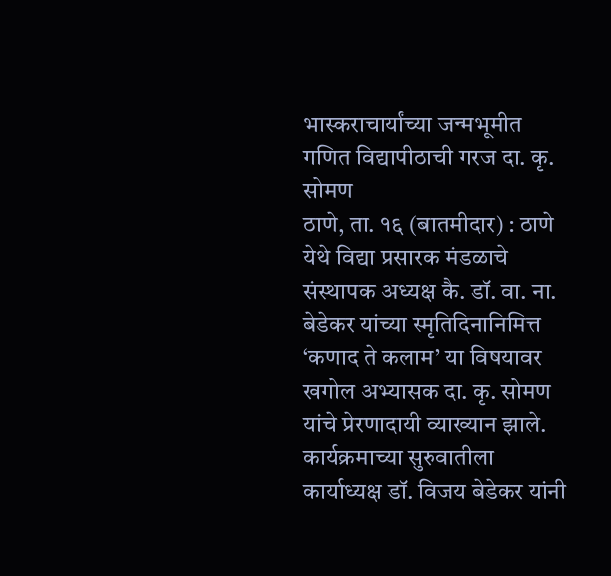भास्कराचार्यांच्या जन्मभूमीत गणित विद्यापीठाची गरज दा. कृ. सोमण
ठाणे, ता. १६ (बातमीदार) : ठाणे येथे विद्या प्रसारक मंडळाचे संस्थापक अध्यक्ष कै. डॉ. वा. ना. बेडेकर यांच्या स्मृतिदिनानिमित्त ‘कणाद ते कलाम’ या विषयावर खगोल अभ्यासक दा. कृ. सोमण यांचे प्रेरणादायी व्याख्यान झाले. कार्यक्रमाच्या सुरुवातीला कार्याध्यक्ष डॉ. विजय बेडेकर यांनी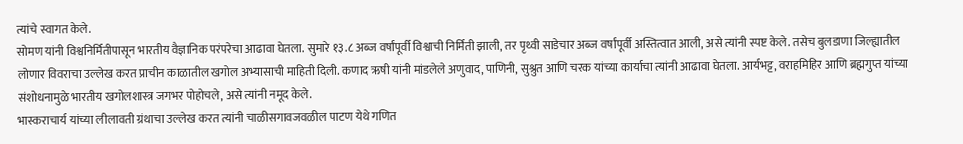त्यांचे स्वागत केले.
सोमण यांनी विश्वनिर्मितीपासून भारतीय वैज्ञानिक परंपरेचा आढावा घेतला. सुमारे १३.८ अब्ज वर्षांपूर्वी विश्वाची निर्मिती झाली, तर पृथ्वी साडेचार अब्ज वर्षांपूर्वी अस्तित्वात आली, असे त्यांनी स्पष्ट केले. तसेच बुलडाणा जिल्ह्यातील लोणार विवराचा उल्लेख करत प्राचीन काळातील खगोल अभ्यासाची माहिती दिली. कणाद ऋषी यांनी मांडलेले अणुवाद, पाणिनी, सुश्रुत आणि चरक यांच्या कार्याचा त्यांनी आढावा घेतला. आर्यभट्ट, वराहमिहिर आणि ब्रह्मगुप्त यांच्या संशोधनामुळे भारतीय खगोलशास्त्र जगभर पोहोचले, असे त्यांनी नमूद केले.
भास्कराचार्य यांच्या लीलावती ग्रंथाचा उल्लेख करत त्यांनी चाळीसगावजवळील पाटण येथे गणित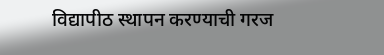विद्यापीठ स्थापन करण्याची गरज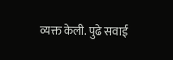व्यक्त केली. पुढे सवाई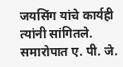जयसिंग यांचे कार्यही त्यांनी सांगितले. समारोपात ए. पी. जे.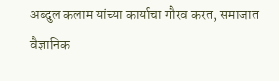अब्दुल कलाम यांच्या कार्याचा गौरव करत, समाजात वैज्ञानिक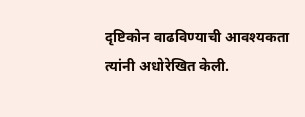दृष्टिकोन वाढविण्याची आवश्यकता त्यांनी अधोरेखित केली.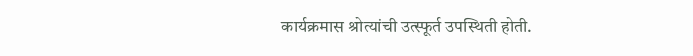कार्यक्रमास श्रोत्यांची उत्स्फूर्त उपस्थिती होती.